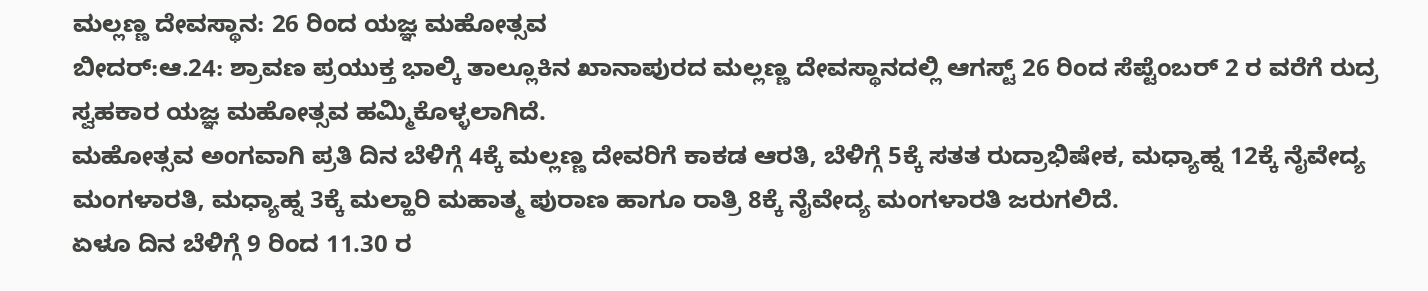ಮಲ್ಲಣ್ಣ ದೇವಸ್ಥಾನ: 26 ರಿಂದ ಯಜ್ಞ ಮಹೋತ್ಸವ
ಬೀದರ್:ಆ.24: ಶ್ರಾವಣ ಪ್ರಯುಕ್ತ ಭಾಲ್ಕಿ ತಾಲ್ಲೂಕಿನ ಖಾನಾಪುರದ ಮಲ್ಲಣ್ಣ ದೇವಸ್ಥಾನದಲ್ಲಿ ಆಗಸ್ಟ್ 26 ರಿಂದ ಸೆಪ್ಟೆಂಬರ್ 2 ರ ವರೆಗೆ ರುದ್ರ ಸ್ವಹಕಾರ ಯಜ್ಞ ಮಹೋತ್ಸವ ಹಮ್ಮಿಕೊಳ್ಳಲಾಗಿದೆ.
ಮಹೋತ್ಸವ ಅಂಗವಾಗಿ ಪ್ರತಿ ದಿನ ಬೆಳಿಗ್ಗೆ 4ಕ್ಕೆ ಮಲ್ಲಣ್ಣ ದೇವರಿಗೆ ಕಾಕಡ ಆರತಿ, ಬೆಳಿಗ್ಗೆ 5ಕ್ಕೆ ಸತತ ರುದ್ರಾಭಿಷೇಕ, ಮಧ್ಯಾಹ್ನ 12ಕ್ಕೆ ನೈವೇದ್ಯ ಮಂಗಳಾರತಿ, ಮಧ್ಯಾಹ್ನ 3ಕ್ಕೆ ಮಲ್ಹಾರಿ ಮಹಾತ್ಮ ಪುರಾಣ ಹಾಗೂ ರಾತ್ರಿ 8ಕ್ಕೆ ನೈವೇದ್ಯ ಮಂಗಳಾರತಿ ಜರುಗಲಿದೆ.
ಏಳೂ ದಿನ ಬೆಳಿಗ್ಗೆ 9 ರಿಂದ 11.30 ರ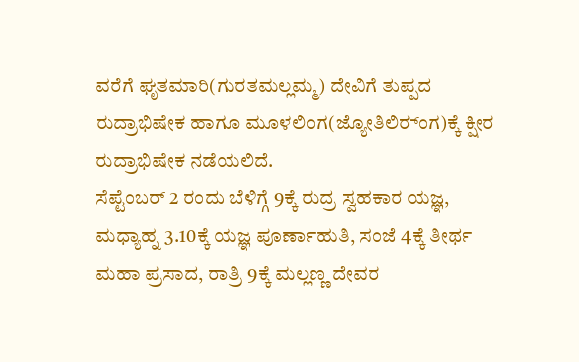ವರೆಗೆ ಘೃತಮಾರಿ(ಗುರತಮಲ್ಲಮ್ಮ) ದೇವಿಗೆ ತುಪ್ಪದ ರುದ್ರಾಭಿಷೇಕ ಹಾಗೂ ಮೂಳಲಿಂಗ(ಜ್ಯೋತಿಲಿರ್‍ಂಗ)ಕ್ಕೆ ಕ್ಷೀರ ರುದ್ರಾಭಿಷೇಕ ನಡೆಯಲಿದೆ.
ಸೆಪ್ಟೆಂಬರ್ 2 ರಂದು ಬೆಳಿಗ್ಗೆ 9ಕ್ಕೆ ರುದ್ರ ಸ್ವಹಕಾರ ಯಜ್ಞ, ಮಧ್ಯಾಹ್ನ 3.10ಕ್ಕೆ ಯಜ್ಞ ಪೂರ್ಣಾಹುತಿ, ಸಂಜೆ 4ಕ್ಕೆ ತೀರ್ಥ ಮಹಾ ಪ್ರಸಾದ, ರಾತ್ರಿ 9ಕ್ಕೆ ಮಲ್ಲಣ್ಣ ದೇವರ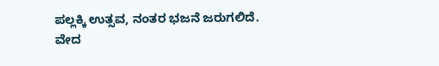ಪಲ್ಲಕ್ಕಿ ಉತ್ಸವ, ನಂತರ ಭಜನೆ ಜರುಗಲಿದೆ.
ವೇದ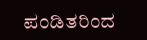ಪಂಡಿತರಿಂದ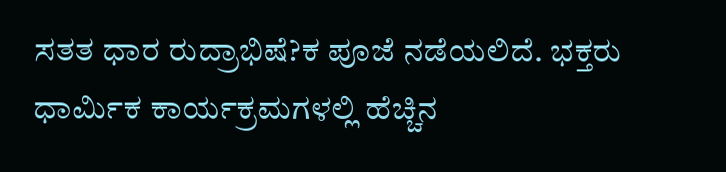ಸತತ ಧಾರ ರುದ್ರಾಭಿಷೆ?ಕ ಪೂಜೆ ನಡೆಯಲಿದೆ. ಭಕ್ತರು ಧಾರ್ಮಿಕ ಕಾರ್ಯಕ್ರಮಗಳಲ್ಲಿ ಹೆಚ್ಚಿನ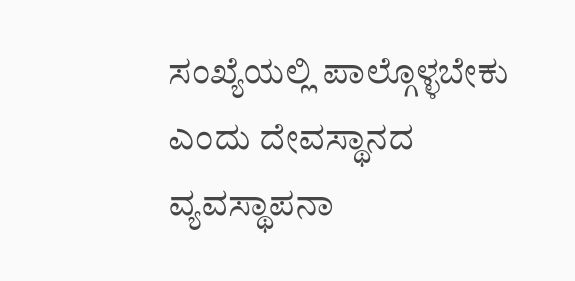ಸಂಖ್ಯೆಯಲ್ಲಿ ಪಾಲ್ಗೊಳ್ಳಬೇಕು ಎಂದು ದೇವಸ್ಥಾನದ ವ್ಯವಸ್ಥಾಪನಾ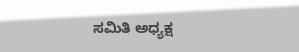ಸಮಿತಿ ಅಧ್ಯಕ್ಷ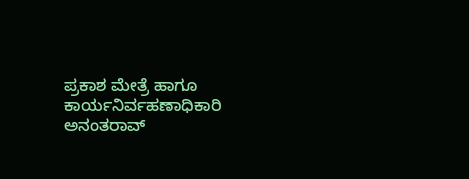ಪ್ರಕಾಶ ಮೇತ್ರೆ ಹಾಗೂ ಕಾರ್ಯನಿರ್ವಹಣಾಧಿಕಾರಿ ಅನಂತರಾವ್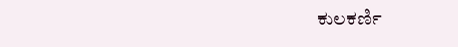ಕುಲಕರ್ಣಿ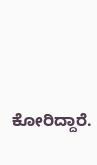ಕೋರಿದ್ದಾರೆ.